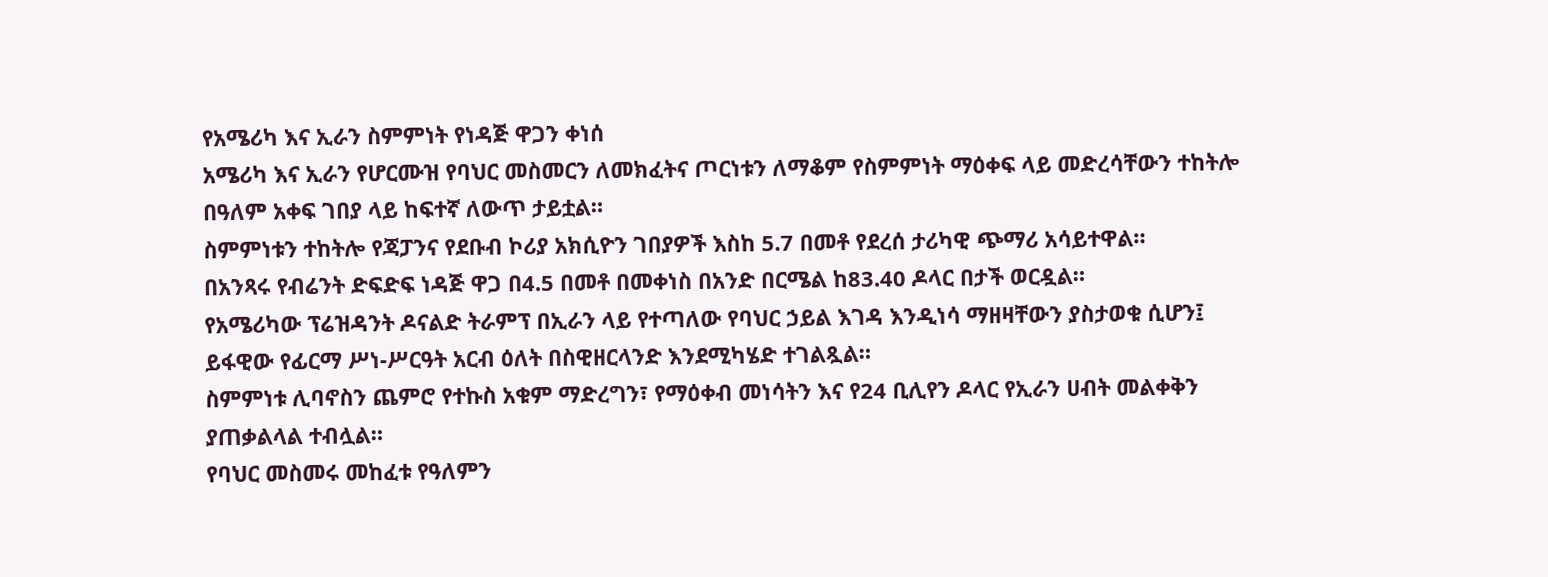የአሜሪካ እና ኢራን ስምምነት የነዳጅ ዋጋን ቀነሰ
አሜሪካ እና ኢራን የሆርሙዝ የባህር መስመርን ለመክፈትና ጦርነቱን ለማቆም የስምምነት ማዕቀፍ ላይ መድረሳቸውን ተከትሎ በዓለም አቀፍ ገበያ ላይ ከፍተኛ ለውጥ ታይቷል።
ስምምነቱን ተከትሎ የጃፓንና የደቡብ ኮሪያ አክሲዮን ገበያዎች እስከ 5.7 በመቶ የደረሰ ታሪካዊ ጭማሪ አሳይተዋል።
በአንጻሩ የብሬንት ድፍድፍ ነዳጅ ዋጋ በ4.5 በመቶ በመቀነስ በአንድ በርሜል ከ83.40 ዶላር በታች ወርዷል።
የአሜሪካው ፕሬዝዳንት ዶናልድ ትራምፕ በኢራን ላይ የተጣለው የባህር ኃይል እገዳ እንዲነሳ ማዘዛቸውን ያስታወቁ ሲሆን፤ ይፋዊው የፊርማ ሥነ-ሥርዓት አርብ ዕለት በስዊዘርላንድ እንደሚካሄድ ተገልጿል።
ስምምነቱ ሊባኖስን ጨምሮ የተኩስ አቁም ማድረግን፣ የማዕቀብ መነሳትን እና የ24 ቢሊየን ዶላር የኢራን ሀብት መልቀቅን ያጠቃልላል ተብሏል።
የባህር መስመሩ መከፈቱ የዓለምን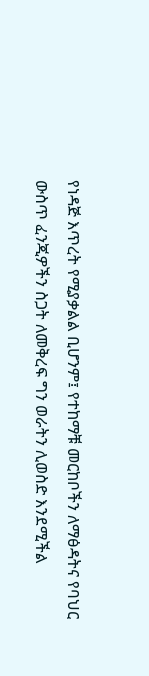የነዳጅ እጥረት የሚያቃልል ቢሆንም፤ የተከማቹ መርከቦችን ለማፅዳትና የባህር ውስጥ ፈንጂዎችን ስጋት ለመቅረፍ ግን ወራትን ሊወስድ እንደሚችል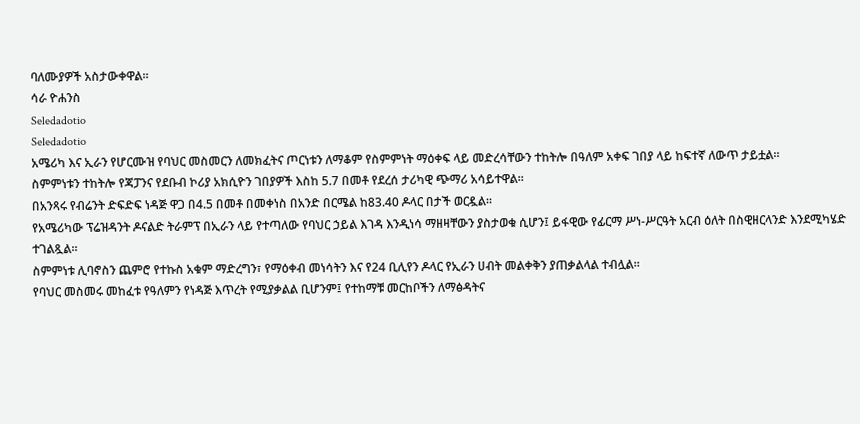ባለሙያዎች አስታውቀዋል።
ሳራ ዮሐንስ
Seledadotio
Seledadotio
አሜሪካ እና ኢራን የሆርሙዝ የባህር መስመርን ለመክፈትና ጦርነቱን ለማቆም የስምምነት ማዕቀፍ ላይ መድረሳቸውን ተከትሎ በዓለም አቀፍ ገበያ ላይ ከፍተኛ ለውጥ ታይቷል።
ስምምነቱን ተከትሎ የጃፓንና የደቡብ ኮሪያ አክሲዮን ገበያዎች እስከ 5.7 በመቶ የደረሰ ታሪካዊ ጭማሪ አሳይተዋል።
በአንጻሩ የብሬንት ድፍድፍ ነዳጅ ዋጋ በ4.5 በመቶ በመቀነስ በአንድ በርሜል ከ83.40 ዶላር በታች ወርዷል።
የአሜሪካው ፕሬዝዳንት ዶናልድ ትራምፕ በኢራን ላይ የተጣለው የባህር ኃይል እገዳ እንዲነሳ ማዘዛቸውን ያስታወቁ ሲሆን፤ ይፋዊው የፊርማ ሥነ-ሥርዓት አርብ ዕለት በስዊዘርላንድ እንደሚካሄድ ተገልጿል።
ስምምነቱ ሊባኖስን ጨምሮ የተኩስ አቁም ማድረግን፣ የማዕቀብ መነሳትን እና የ24 ቢሊየን ዶላር የኢራን ሀብት መልቀቅን ያጠቃልላል ተብሏል።
የባህር መስመሩ መከፈቱ የዓለምን የነዳጅ እጥረት የሚያቃልል ቢሆንም፤ የተከማቹ መርከቦችን ለማፅዳትና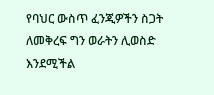የባህር ውስጥ ፈንጂዎችን ስጋት ለመቅረፍ ግን ወራትን ሊወስድ እንደሚችል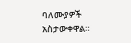ባለሙያዎች አስታውቀዋል።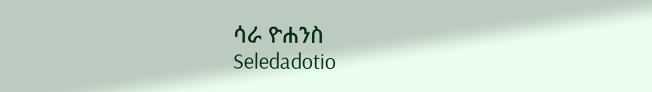ሳራ ዮሐንስ
Seledadotio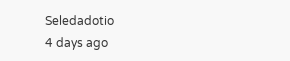Seledadotio
4 days ago